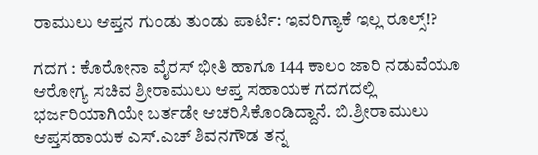ರಾಮುಲು ಆಪ್ತನ ಗುಂಡು ತುಂಡು ಪಾರ್ಟಿ: ಇವರಿಗ್ಯಾಕೆ ಇಲ್ಲ ರೂಲ್ಸ್!?

ಗದಗ : ಕೊರೋನಾ ವೈರಸ್ ಭೀತಿ ಹಾಗೂ 144 ಕಾಲಂ ಜಾರಿ ನಡುವೆಯೂ ಆರೋಗ್ಯ ಸಚಿವ ಶ್ರೀರಾಮುಲು ಆಪ್ತ ಸಹಾಯಕ ಗದಗದಲ್ಲಿ ಭರ್ಜರಿಯಾಗಿಯೇ ಬರ್ತಡೇ ಆಚರಿಸಿಕೊಂಡಿದ್ದಾನೆ. ಬಿ.ಶ್ರೀರಾಮುಲು ಆಪ್ತಸಹಾಯಕ ಎಸ್.ಎಚ್ ಶಿವನಗೌಡ ತನ್ನ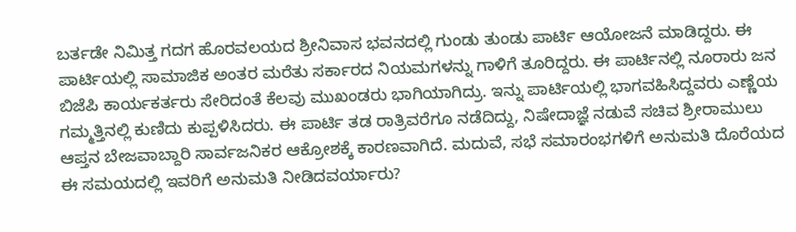ಬರ್ತಡೇ ನಿಮಿತ್ತ ಗದಗ ಹೊರವಲಯದ ಶ್ರೀನಿವಾಸ ಭವನದಲ್ಲಿ ಗುಂಡು ತುಂಡು ಪಾರ್ಟಿ ಆಯೋಜನೆ ಮಾಡಿದ್ದರು. ಈ ಪಾರ್ಟಿಯಲ್ಲಿ ಸಾಮಾಜಿಕ ಅಂತರ ಮರೆತು ಸರ್ಕಾರದ ನಿಯಮಗಳನ್ನು ಗಾಳಿಗೆ ತೂರಿದ್ದರು. ಈ ಪಾರ್ಟಿನಲ್ಲಿ ನೂರಾರು ಜನ ಬಿಜೆಪಿ ಕಾರ್ಯಕರ್ತರು ಸೇರಿದಂತೆ ಕೆಲವು ಮುಖಂಡರು ಭಾಗಿಯಾಗಿದ್ರು. ಇನ್ನು ಪಾರ್ಟಿಯಲ್ಲಿ ಭಾಗವಹಿಸಿದ್ದವರು ಎಣ್ಣೆಯ ಗಮ್ಮತ್ತಿನಲ್ಲಿ ಕುಣಿದು ಕುಪ್ಪಳಿಸಿದರು. ಈ ಪಾರ್ಟಿ ತಡ ರಾತ್ರಿವರೆಗೂ ನಡೆದಿದ್ದು, ನಿಷೇದಾಜ್ಞೆ ನಡುವೆ ಸಚಿವ ಶ್ರೀರಾಮುಲು ಆಪ್ತನ ಬೇಜವಾಬ್ದಾರಿ ಸಾರ್ವಜನಿಕರ ಆಕ್ರೋಶಕ್ಕೆ ಕಾರಣವಾಗಿದೆ. ಮದುವೆ, ಸಭೆ ಸಮಾರಂಭಗಳಿಗೆ ಅನುಮತಿ ದೊರೆಯದ ಈ ಸಮಯದಲ್ಲಿ ಇವರಿಗೆ ಅನುಮತಿ ನೀಡಿದವರ್ಯಾರು?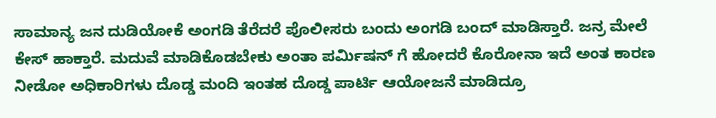ಸಾಮಾನ್ಯ ಜನ ದುಡಿಯೋಕೆ ಅಂಗಡಿ ತೆರೆದರೆ ಪೊಲೀಸರು ಬಂದು ಅಂಗಡಿ ಬಂದ್ ಮಾಡಿಸ್ತಾರೆ. ಜನ್ರ ಮೇಲೆ ಕೇಸ್ ಹಾಕ್ತಾರೆ. ಮದುವೆ ಮಾಡಿಕೊಡಬೇಕು ಅಂತಾ ಪರ್ಮಿಷನ್ ಗೆ ಹೋದರೆ ಕೊರೋನಾ ಇದೆ ಅಂತ ಕಾರಣ ನೀಡೋ ಅಧಿಕಾರಿಗಳು ದೊಡ್ಡ ಮಂದಿ ಇಂತಹ ದೊಡ್ಡ ಪಾರ್ಟಿ ಆಯೋಜನೆ ಮಾಡಿದ್ರೂ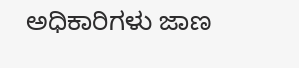ಅಧಿಕಾರಿಗಳು ಜಾಣ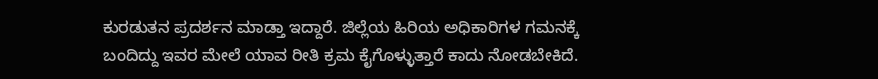ಕುರಡುತನ ಪ್ರದರ್ಶನ ಮಾಡ್ತಾ ಇದ್ದಾರೆ. ಜಿಲ್ಲೆಯ ಹಿರಿಯ ಅಧಿಕಾರಿಗಳ ಗಮನಕ್ಕೆ ಬಂದಿದ್ದು ಇವರ ಮೇಲೆ ಯಾವ ರೀತಿ ಕ್ರಮ ಕೈಗೊಳ್ಳುತ್ತಾರೆ ಕಾದು ನೋಡಬೇಕಿದೆ.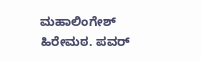ಮಹಾಲಿಂಗೇಶ್ ಹಿರೇಮಠ. ಪವರ್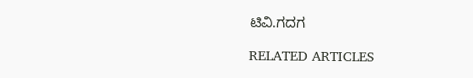ಟಿವಿ.ಗದಗ

RELATED ARTICLES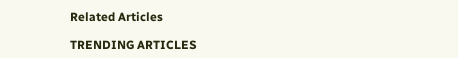Related Articles

TRENDING ARTICLES